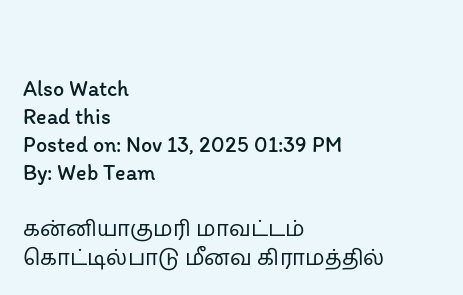Also Watch
Read this
Posted on: Nov 13, 2025 01:39 PM
By: Web Team

கன்னியாகுமரி மாவட்டம் கொட்டில்பாடு மீனவ கிராமத்தில்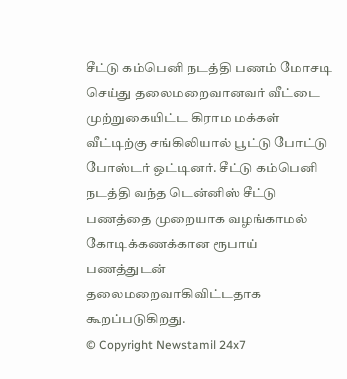சீட்டு கம்பெனி நடத்தி பணம் மோசடி செய்து தலைமறைவானவர் வீட்டை முற்றுகையிட்ட கிராம மக்கள் வீட்டிற்கு சங்கிலியால் பூட்டு போட்டு போஸ்டர் ஒட்டினர். சீட்டு கம்பெனி நடத்தி வந்த டென்னிஸ் சீட்டு பணத்தை முறையாக வழங்காமல் கோடிக்கணக்கான ரூபாய் பணத்துடன் தலைமறைவாகிவிட்டதாக கூறப்படுகிறது.
© Copyright Newstamil 24x7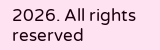2026. All rights reserved